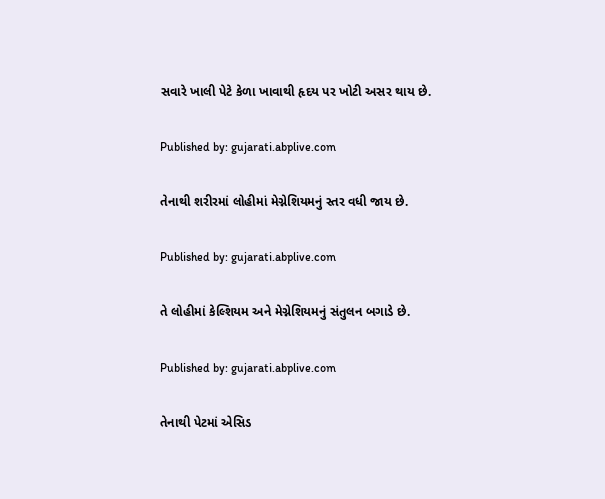સવારે ખાલી પેટે કેળા ખાવાથી હૃદય પર ખોટી અસર થાય છે.

Published by: gujarati.abplive.com

તેનાથી શરીરમાં લોહીમાં મેગ્નેશિયમનું સ્તર વધી જાય છે.

Published by: gujarati.abplive.com

તે લોહીમાં કેલ્શિયમ અને મેગ્નેશિયમનું સંતુલન બગાડે છે.

Published by: gujarati.abplive.com

તેનાથી પેટમાં એસિડ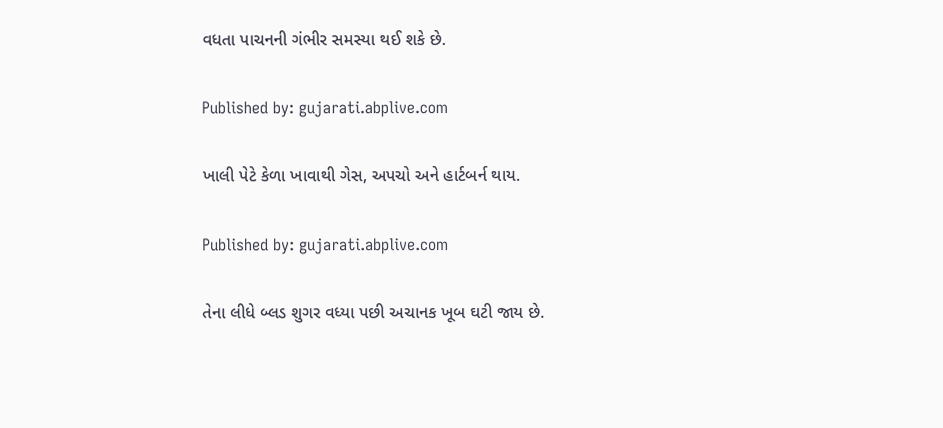વધતા પાચનની ગંભીર સમસ્યા થઈ શકે છે.

Published by: gujarati.abplive.com

ખાલી પેટે કેળા ખાવાથી ગેસ, અપચો અને હાર્ટબર્ન થાય.

Published by: gujarati.abplive.com

તેના લીધે બ્લડ શુગર વધ્યા પછી અચાનક ખૂબ ઘટી જાય છે.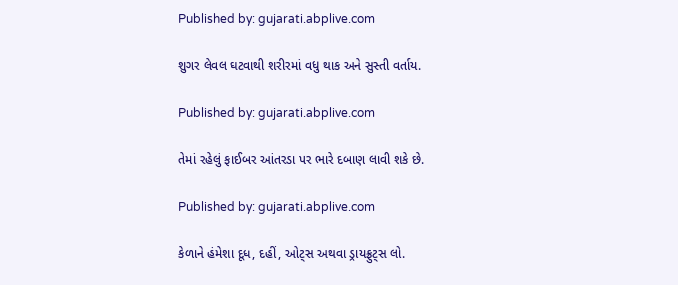Published by: gujarati.abplive.com

શુગર લેવલ ઘટવાથી શરીરમાં વધુ થાક અને સુસ્તી વર્તાય.

Published by: gujarati.abplive.com

તેમાં રહેલું ફાઈબર આંતરડા પર ભારે દબાણ લાવી શકે છે.

Published by: gujarati.abplive.com

કેળાને હંમેશા દૂધ, દહીં, ઓટ્સ અથવા ડ્રાયફ્રુટ્સ લો.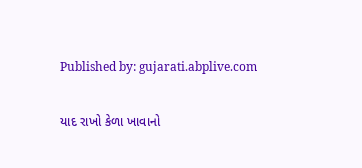Published by: gujarati.abplive.com

યાદ રાખો કેળા ખાવાનો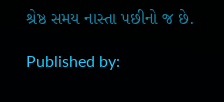શ્રેષ્ઠ સમય નાસ્તા પછીનો જ છે.

Published by: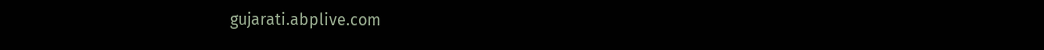gujarati.abplive.com